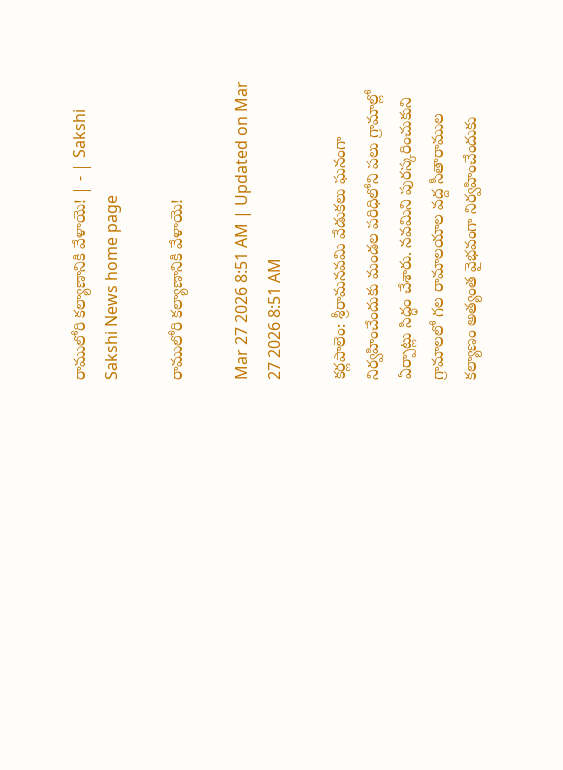రాములోరి కల్యాణానికి వేళాయె! | - | Sakshi
Sakshi News home page

రాములోరి కల్యాణానికి వేళాయె!

Mar 27 2026 8:51 AM | Updated on Mar 27 2026 8:51 AM

కర్లపాలెం: శ్రీరామనవమి వేడుకలు ఘనంగా నిర్వహించేందుకు మండల పరిధిలోని పలు గ్రామాల్లో ఏర్పాట్లు సిద్ధం చేశారు. నవమిని పురస్కరించుకుని గ్రామాలలో గల రామాలయాల వద్ద సీతారాముల కల్యాణం అత్యంత వైభవంగా నిర్వహించేందుకు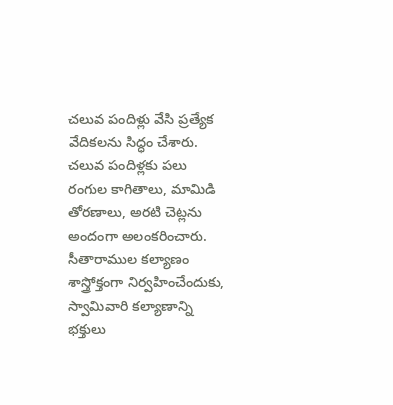చలువ పందిళ్లు వేసి ప్రత్యేక వేదికలను సిద్ధం చేశారు. చలువ పందిళ్లకు పలు రంగుల కాగితాలు, మామిడి తోరణాలు, అరటి చెట్లను అందంగా అలంకరించారు. సీతారాముల కల్యాణం శాస్త్రోక్తంగా నిర్వహించేందుకు, స్వామివారి కల్యాణాన్ని భక్తులు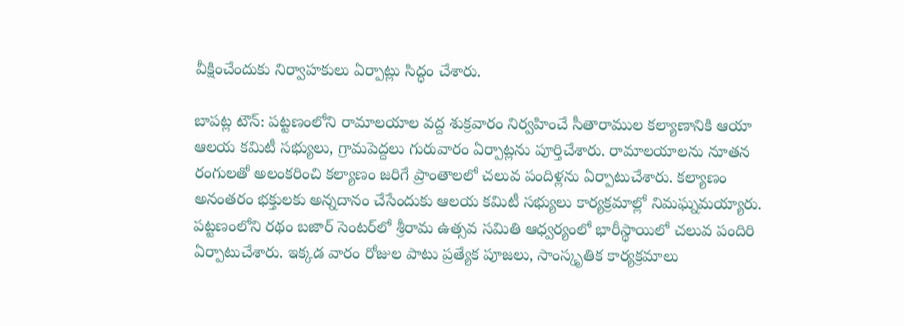వీక్షించేందుకు నిర్వాహకులు ఏర్పాట్లు సిద్ధం చేశారు.

బాపట్ల టౌన్‌: పట్టణంలోని రామాలయాల వద్ద శుక్రవారం నిర్వహించే సీతారాముల కల్యాణానికి ఆయా ఆలయ కమిటీ సభ్యులు, గ్రామపెద్దలు గురువారం ఏర్పాట్లను పూర్తిచేశారు. రామాలయాలను నూతన రంగులతో అలంకరించి కల్యాణం జరిగే ప్రాంతాలలో చలువ పందిళ్లను ఏర్పాటుచేశారు. కల్యాణం అనంతరం భక్తులకు అన్నదానం చేసేందుకు ఆలయ కమిటీ సభ్యులు కార్యక్రమాల్లో నిమఘ్నమయ్యారు. పట్టణంలోని రథం బజార్‌ సెంటర్‌లో శ్రీరామ ఉత్సవ సమితి ఆధ్వర్యంలో భారీస్థాయిలో చలువ పందిరి ఏర్పాటుచేశారు. ఇక్కడ వారం రోజుల పాటు ప్రత్యేక పూజలు, సాంస్కృతిక కార్యక్రమాలు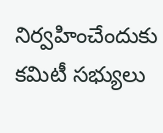నిర్వహించేందుకు కమిటీ సభ్యులు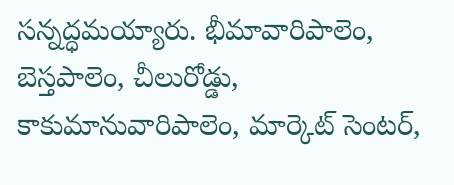సన్నద్ధమయ్యారు. భీమావారిపాలెం, బెస్తపాలెం, చీలురోడ్డు, కాకుమానువారిపాలెం, మార్కెట్‌ సెంటర్‌,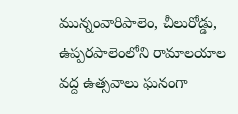మున్నంవారిపాలెం, చీలురోడ్డు, ఉప్పరపాలెంలోని రామాలయాల వద్ద ఉత్సవాలు ఘనంగా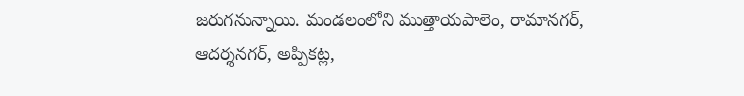జరుగనున్నాయి. మండలంలోని ముత్తాయపాలెం, రామానగర్‌, ఆదర్శనగర్‌, అప్పికట్ల,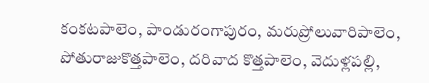కంకటపాలెం, పాండురంగాపురం, మరుప్రోలువారిపాలెం, పోతురాజుకొత్తపాలెం, దరివాద కొత్తపాలెం, వెదుళ్లపల్లి,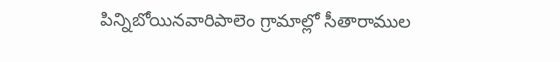పిన్నిబోయినవారిపాలెం గ్రామాల్లో సీతారాముల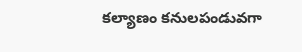కల్యాణం కనులపండువగా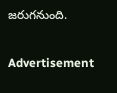జరుగనుంది.

Advertisement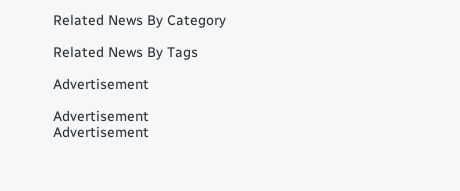Related News By Category

Related News By Tags

Advertisement

Advertisement
Advertisement